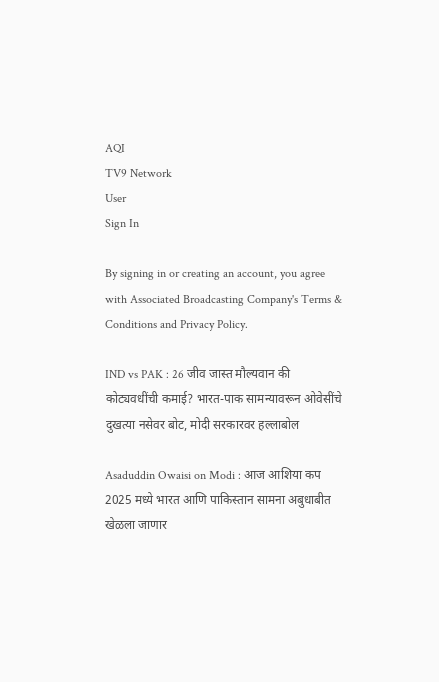AQI
TV9 Network
User
Sign In

By signing in or creating an account, you agree with Associated Broadcasting Company's Terms & Conditions and Privacy Policy.

IND vs PAK : 26 जीव जास्त मौल्यवान की कोट्यवधींची कमाई? भारत-पाक सामन्यावरून ओवेसींचे दुखत्या नसेवर बोट, मोदी सरकारवर हल्लाबोल

Asaduddin Owaisi on Modi : आज आशिया कप 2025 मध्ये भारत आणि पाकिस्तान सामना अबुधाबीत खेळला जाणार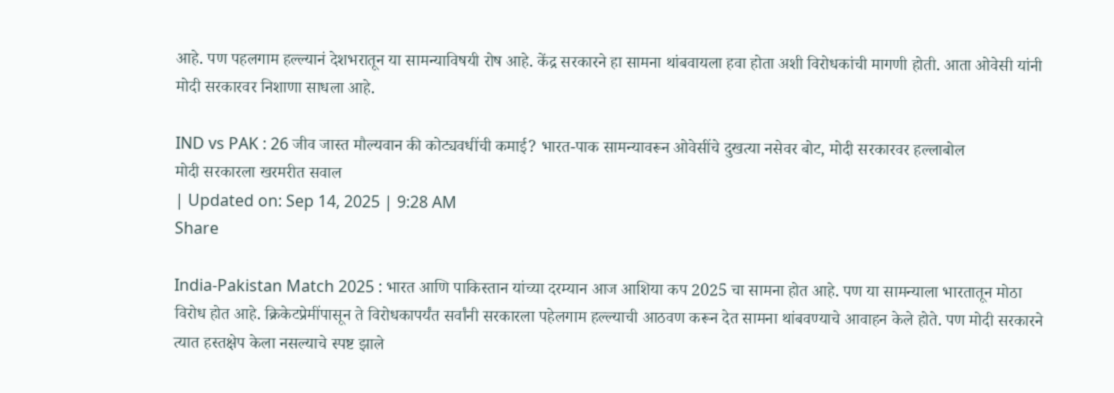आहे. पण पहलगाम हल्ल्यानं देशभरातून या सामन्याविषयी रोष आहे. केंद्र सरकारने हा सामना थांबवायला हवा होता अशी विरोधकांची मागणी होती. आता ओवेसी यांनी मोदी सरकारवर निशाणा साधला आहे.

IND vs PAK : 26 जीव जास्त मौल्यवान की कोट्यवधींची कमाई? भारत-पाक सामन्यावरून ओवेसींचे दुखत्या नसेवर बोट, मोदी सरकारवर हल्लाबोल
मोदी सरकारला खरमरीत सवाल
| Updated on: Sep 14, 2025 | 9:28 AM
Share

India-Pakistan Match 2025 : भारत आणि पाकिस्तान यांच्या दरम्यान आज आशिया कप 2025 चा सामना होत आहे. पण या सामन्याला भारतातून मोठा विरोध होत आहे. क्रिकेटप्रेमींपासून ते विरोधकापर्यंत सर्वांनी सरकारला पहेलगाम हल्ल्याची आठवण करून देत सामना थांबवण्याचे आवाहन केले होते. पण मोदी सरकारने त्यात हस्तक्षेप केला नसल्याचे स्पष्ट झाले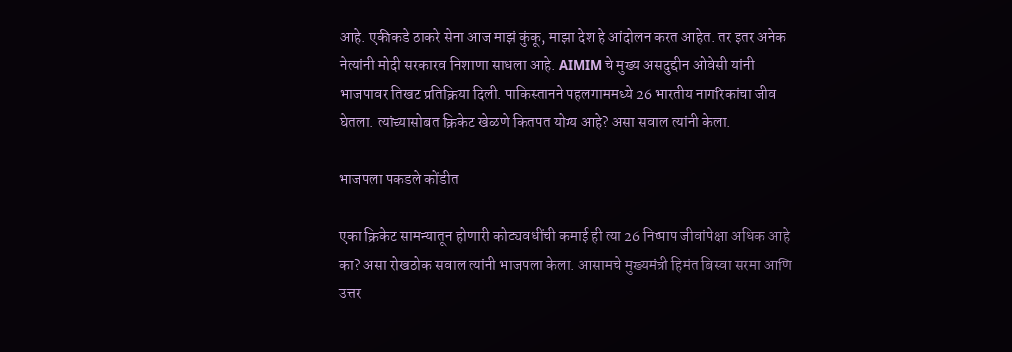आहे. एकीकडे ठाकरे सेना आज माझं कुंकू, माझा देश हे आंदोलन करत आहेत. तर इतर अनेक नेत्यांनी मोदी सरकारव निशाणा साधला आहे. AIMIM चे मुख्य असदुद्दीन ओवेसी यांनी भाजपावर तिखट प्रतिक्रिया दिली. पाकिस्तानने पहलगाममध्ये 26 भारतीय नागरिकांचा जीव घेतला. त्यांच्यासोबत क्रिकेट खेळणे कितपत योग्य आहे? असा सवाल त्यांनी केला.

भाजपला पकडले कोंडीत

एका क्रिकेट सामन्यातून होणारी कोट्यवधींची कमाई ही त्या 26 निष्पाप जीवांपेक्षा अधिक आहे का? असा रोखठोक सवाल त्यांनी भाजपला केला. आसामचे मुख्यमंत्री हिमंत बिस्वा सरमा आणि उत्तर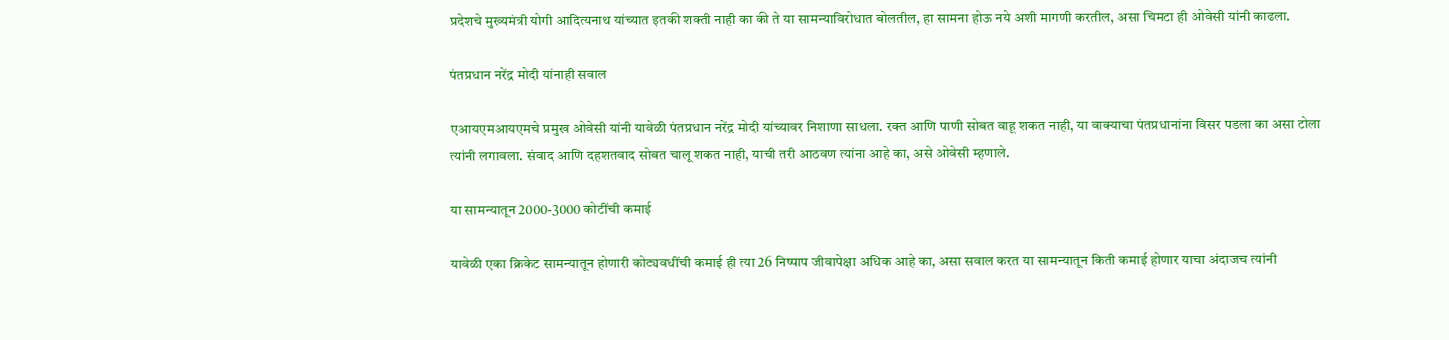प्रदेशचे मुख्यमंत्री योगी आदित्यनाथ यांच्यात इतकी शक्ती नाही का की ते या सामन्याविरोधात बोलतील, हा सामना होऊ नये अशी मागणी करतील, असा चिमटा ही ओवेसी यांनी काढला.

पंतप्रधान नरेंद्र मोदी यांनाही सवाल

एआयएमआयएमचे प्रमुख ओवेसी यांनी यावेळी पंतप्रधान नरेंद्र मोदी यांच्यावर निशाणा साधला. रक्त आणि पाणी सोबत वाहू शकत नाही, या वाक्याचा पंतप्रधानांना विसर पडला का असा टोला त्यांनी लगावला. संवाद आणि दहशतवाद सोबत चालू शकत नाही, याची तरी आठवण त्यांना आहे का, असे ओवेसी म्हणाले.

या सामन्यातून 2000-3000 कोटींची कमाई

यावेळी एका क्रिकेट सामन्यातून होणारी कोट्यवधींची कमाई ही त्या 26 निष्पाप जीवापेक्षा अधिक आहे का, असा सवाल करत या सामन्यातून किती कमाई होणार याचा अंदाजच त्यांनी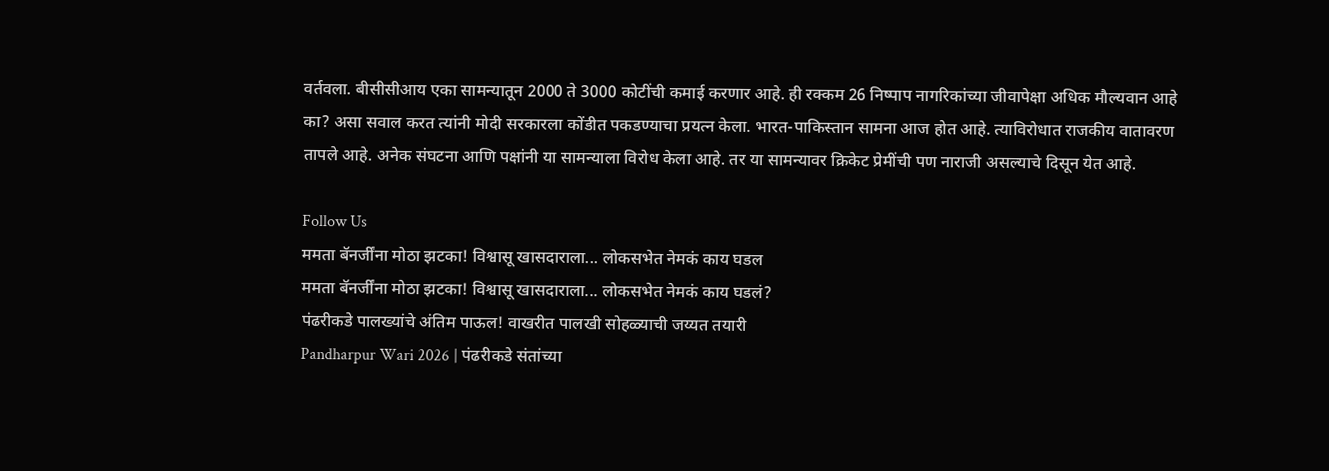वर्तवला. बीसीसीआय एका सामन्यातून 2000 ते 3000 कोटींची कमाई करणार आहे. ही रक्कम 26 निष्पाप नागरिकांच्या जीवापेक्षा अधिक मौल्यवान आहे का? असा सवाल करत त्यांनी मोदी सरकारला कोंडीत पकडण्याचा प्रयत्न केला. भारत-पाकिस्तान सामना आज होत आहे. त्याविरोधात राजकीय वातावरण तापले आहे. अनेक संघटना आणि पक्षांनी या सामन्याला विरोध केला आहे. तर या सामन्यावर क्रिकेट प्रेमींची पण नाराजी असल्याचे दिसून येत आहे.

Follow Us
ममता बॅनर्जींना मोठा झटका! विश्वासू खासदाराला... लोकसभेत नेमकं काय घडल
ममता बॅनर्जींना मोठा झटका! विश्वासू खासदाराला... लोकसभेत नेमकं काय घडलं?
पंढरीकडे पालख्यांचे अंतिम पाऊल! वाखरीत पालखी सोहळ्याची जय्यत तयारी
Pandharpur Wari 2026 | पंढरीकडे संतांच्या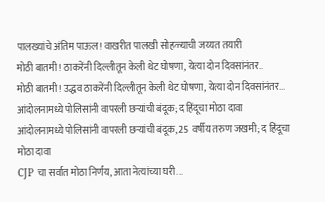पालख्यांचे अंतिम पाऊल! वाखरीत पालखी सोहळ्याची जय्यत तयारी
मोठी बातमी! ठाकरेंनी दिल्लीतून केली थेट घोषणा, येत्या दोन दिवसांनंतर..
मोठी बातमी! उद्धव ठाकरेंनी दिल्लीतून केली थेट घोषणा, येत्या दोन दिवसांनंतर...
आंदोलनामध्ये पोलिसांनी वापरली छऱ्यांची बंदूक; द हिंदूचा मोठा दावा
आंदोलनामध्ये पोलिसांनी वापरली छऱ्यांची बंदूक, 25 वर्षीय तरुण जखमी; द हिंदूचा मोठा दावा
CJP चा सर्वात मोठा निर्णय, आता नेत्यांच्या घरी...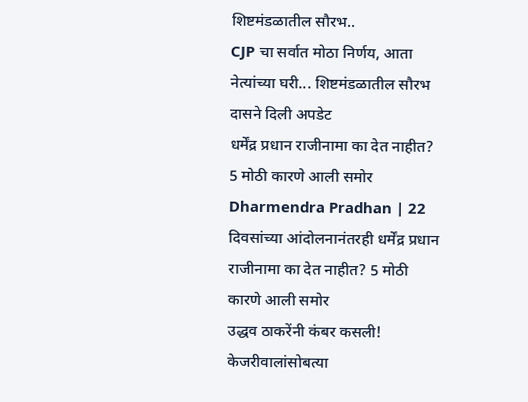शिष्टमंडळातील सौरभ..
CJP चा सर्वात मोठा निर्णय, आता नेत्यांच्या घरी... शिष्टमंडळातील सौरभ दासने दिली अपडेट
धर्मेंद्र प्रधान राजीनामा का देत नाहीत? 5 मोठी कारणे आली समोर
Dharmendra Pradhan | 22 दिवसांच्या आंदोलनानंतरही धर्मेंद्र प्रधान राजीनामा का देत नाहीत? 5 मोठी कारणे आली समोर
उद्धव ठाकरेंनी कंबर कसली! केजरीवालांसोबत्या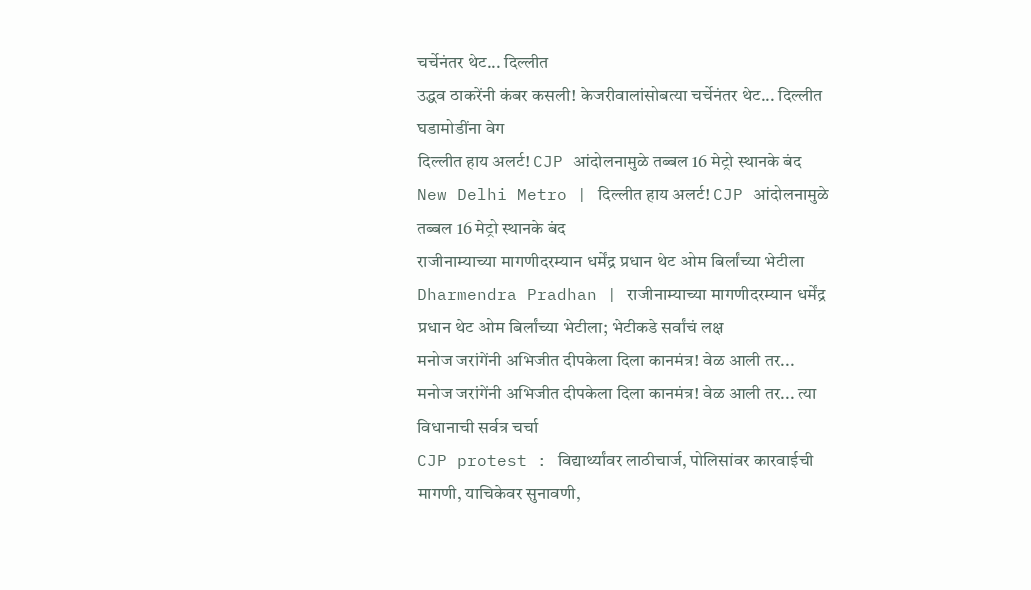चर्चेनंतर थेट... दिल्लीत
उद्धव ठाकरेंनी कंबर कसली! केजरीवालांसोबत्या चर्चेनंतर थेट... दिल्लीत घडामोडींना वेग
दिल्लीत हाय अलर्ट! CJP आंदोलनामुळे तब्बल 16 मेट्रो स्थानके बंद
New Delhi Metro | दिल्लीत हाय अलर्ट! CJP आंदोलनामुळे तब्बल 16 मेट्रो स्थानके बंद
राजीनाम्याच्या मागणीदरम्यान धर्मेंद्र प्रधान थेट ओम बिर्लांच्या भेटीला
Dharmendra Pradhan | राजीनाम्याच्या मागणीदरम्यान धर्मेंद्र प्रधान थेट ओम बिर्लांच्या भेटीला; भेटीकडे सर्वांचं लक्ष
मनोज जरांगेंनी अभिजीत दीपकेला दिला कानमंत्र! वेळ आली तर...
मनोज जरांगेंनी अभिजीत दीपकेला दिला कानमंत्र! वेळ आली तर... त्या विधानाची सर्वत्र चर्चा
CJP protest : विद्यार्थ्यांवर लाठीचार्ज, पोलिसांवर कारवाईची मागणी, याचिकेवर सुनावणी,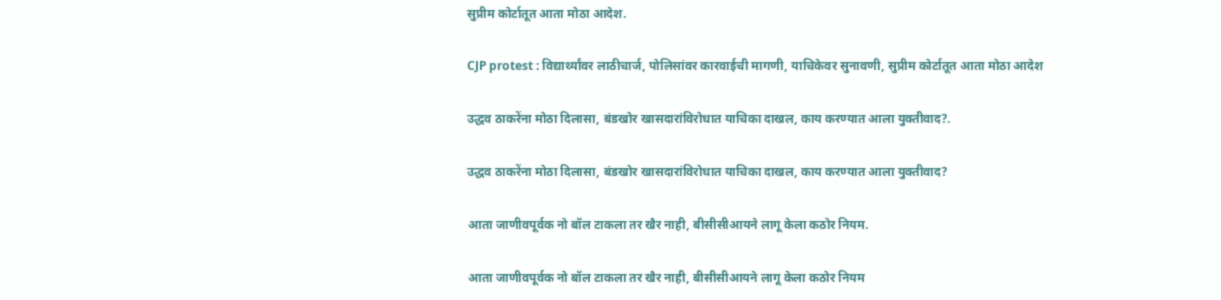सुप्रीम कोर्टातूत आता मोठा आदेश.

CJP protest : विद्यार्थ्यांवर लाठीचार्ज, पोलिसांवर कारवाईची मागणी, याचिकेवर सुनावणी, सुप्रीम कोर्टातूत आता मोठा आदेश

उद्धव ठाकरेंना मोठा दिलासा, बंडखोर खासदारांविरोधात याचिका दाखल, काय करण्यात आला युक्तीवाद?.

उद्धव ठाकरेंना मोठा दिलासा, बंडखोर खासदारांविरोधात याचिका दाखल, काय करण्यात आला युक्तीवाद?

आता जाणीवपूर्वक नो बॉल टाकला तर खैर नाही, बीसीसीआयने लागू केला कठोर नियम.

आता जाणीवपूर्वक नो बॉल टाकला तर खैर नाही, बीसीसीआयने लागू केला कठोर नियम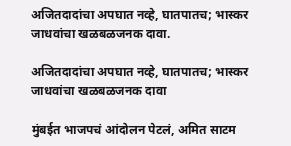अजितदादांचा अपघात नव्हे, घातपातच; भास्कर जाधवांचा खळबळजनक दावा.

अजितदादांचा अपघात नव्हे, घातपातच; भास्कर जाधवांचा खळबळजनक दावा

मुंबईत भाजपचं आंदोलन पेटलं, अमित साटम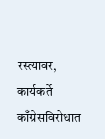रस्त्यावर, कार्यकर्ते काँग्रेसविरोधात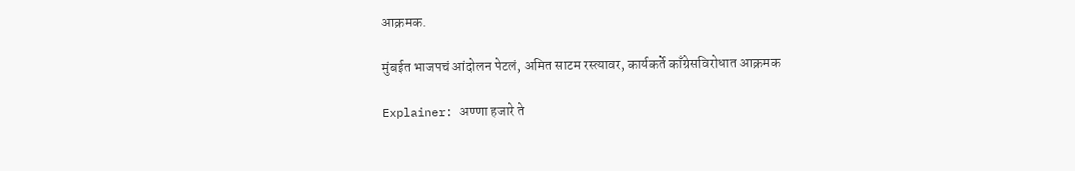आक्रमक.

मुंबईत भाजपचं आंदोलन पेटलं, अमित साटम रस्त्यावर, कार्यकर्ते काँग्रेसविरोधात आक्रमक

Explainer: अण्णा हजारे ते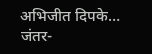अभिजीत दिपके… जंतर-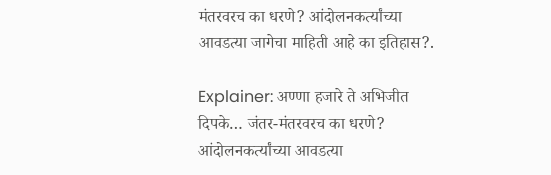मंतरवरच का धरणे? आंदोलनकर्त्यांच्या आवडत्या जागेचा माहिती आहे का इतिहास?.

Explainer: अण्णा हजारे ते अभिजीत दिपके… जंतर-मंतरवरच का धरणे? आंदोलनकर्त्यांच्या आवडत्या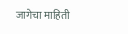जागेचा माहिती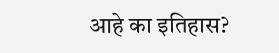आहे का इतिहास?